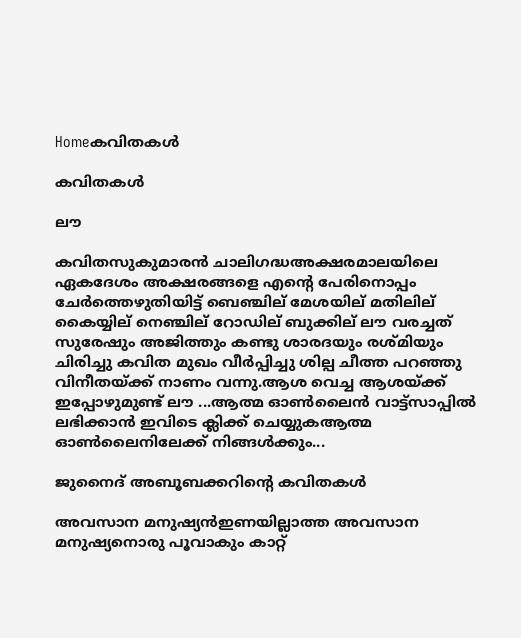Homeകവിതകൾ

കവിതകൾ

ലൗ

കവിതസുകുമാരൻ ചാലിഗദ്ധഅക്ഷരമാലയിലെ ഏകദേശം അക്ഷരങ്ങളെ എന്റെ പേരിനൊപ്പം ചേർത്തെഴുതിയിട്ട് ബെഞ്ചില് മേശയില് മതിലില് കൈയ്യില് നെഞ്ചില് റോഡില് ബുക്കില് ലൗ വരച്ചത് സുരേഷും അജിത്തും കണ്ടു ശാരദയും രശ്മിയും ചിരിച്ചു കവിത മുഖം വീർപ്പിച്ചു ശില്പ ചീത്ത പറഞ്ഞു വിനീതയ്ക്ക് നാണം വന്നു.ആശ വെച്ച ആശയ്ക്ക് ഇപ്പോഴുമുണ്ട് ലൗ ...ആത്മ ഓൺലൈൻ വാട്ട്സാപ്പിൽ ലഭിക്കാൻ ഇവിടെ ക്ലിക്ക് ചെയ്യുകആത്മ ഓൺലൈനിലേക്ക് നിങ്ങൾക്കും...

ജുനൈദ് അബൂബക്കറിന്റെ കവിതകള്‍

അവസാന മനുഷ്യന്‍ഇണയില്ലാത്ത അവസാന മനുഷ്യനൊരു പൂവാകും കാറ്റ്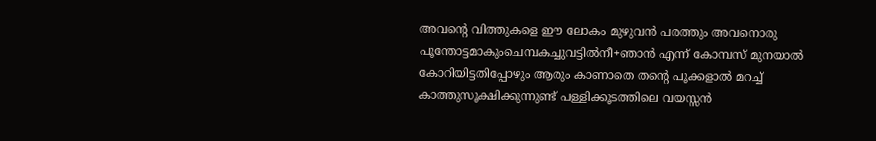അവന്റെ വിത്തുകളെ ഈ ലോകം മുഴുവന്‍ പരത്തും അവനൊരു പൂന്തോട്ടമാകുംചെമ്പകച്ചുവട്ടില്‍നീ+ഞാന്‍ എന്ന് കോമ്പസ് മുനയാല്‍ കോറിയിട്ടതിപ്പോഴും ആരും കാണാതെ തന്റെ പൂക്കളാല്‍ മറച്ച് കാത്തുസൂക്ഷിക്കുന്നുണ്ട് പള്ളിക്കൂടത്തിലെ വയസ്സന്‍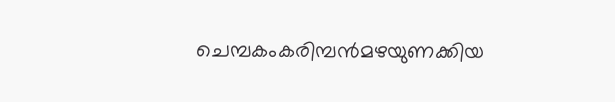ചെമ്പകംകരിമ്പന്‍മഴയുണക്കിയ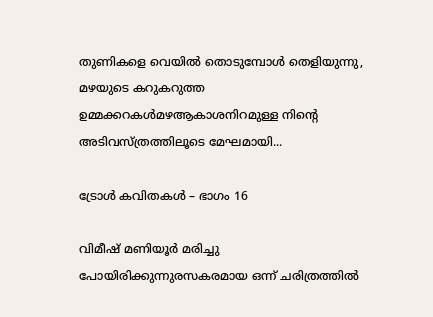തുണികളെ വെയില്‍ തൊടുമ്പോള്‍ തെളിയുന്നു, മഴയുടെ കറുകറുത്ത ഉമ്മക്കറകള്‍മഴആകാശനിറമുള്ള നിന്റെ അടിവസ്ത്രത്തിലൂടെ മേഘമായി...

ട്രോൾ കവിതകൾ – ഭാഗം 16

വിമീഷ് മണിയൂർ മരിച്ചു പോയിരിക്കുന്നുരസകരമായ ഒന്ന് ചരിത്രത്തിൽ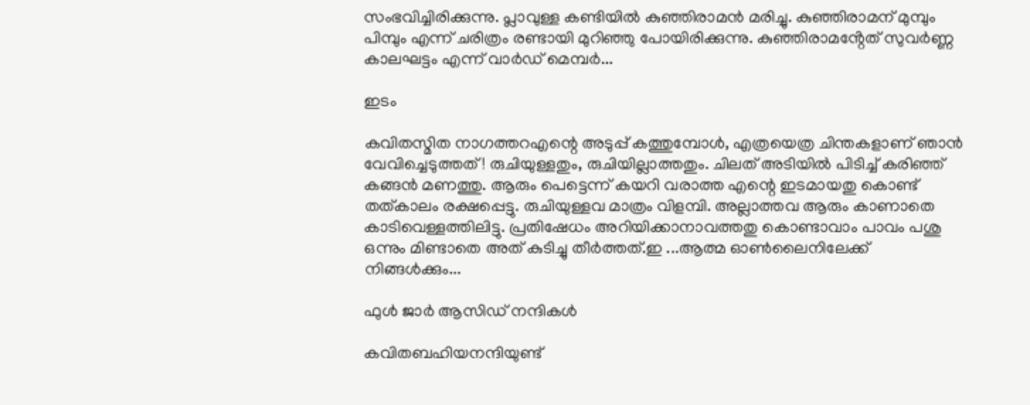സംഭവിച്ചിരിക്കുന്നു. പ്ലാവുള്ള കണ്ടിയിൽ കുഞ്ഞിരാമൻ മരിച്ചു. കുഞ്ഞിരാമന് മുമ്പും പിമ്പും എന്ന് ചരിത്രം രണ്ടായി മുറിഞ്ഞു പോയിരിക്കുന്നു. കുഞ്ഞിരാമൻ്റേത് സുവർണ്ണ കാലഘട്ടം എന്ന് വാർഡ് മെമ്പർ...

ഇടം

കവിതസ്മിത നാഗത്തറഎന്റെ അടുപ്പ് കത്തുമ്പോൾ, എത്രയെത്ര ചിന്തകളാണ് ഞാൻ വേവിച്ചെടുത്തത് ! രുചിയുള്ളതും, രുചിയില്ലാത്തതും. ചിലത് അടിയിൽ പിടിച്ച് കരിഞ്ഞ് കങ്ങൻ മണത്തു. ആരും പെട്ടെന്ന് കയറി വരാത്ത എന്റെ ഇടമായതു കൊണ്ട് തത്കാലം രക്ഷപ്പെട്ടു. രുചിയുള്ളവ മാത്രം വിളമ്പി. അല്ലാത്തവ ആരും കാണാതെ കാടിവെള്ളത്തിലിട്ടു. പ്രതിഷേധം അറിയിക്കാനാവത്തതു കൊണ്ടാവാം പാവം പശു ഒന്നും മിണ്ടാതെ അത് കുടിച്ചു തീർത്തത്.ഇ ...ആത്മ ഓൺലൈനിലേക്ക് നിങ്ങൾക്കും...

ഫുൾ ജാർ ആസിഡ് നന്ദികൾ

കവിതബഹിയനന്ദിയുണ്ട്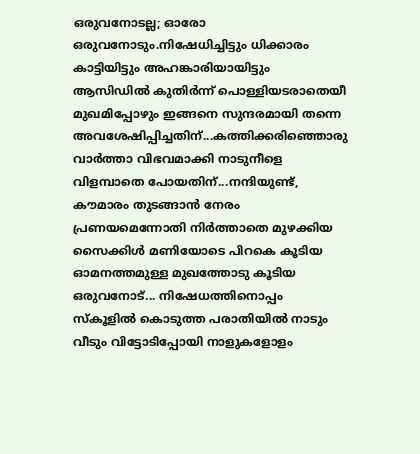ഒരുവനോടല്ല; ഓരോ ഒരുവനോടും.നിഷേധിച്ചിട്ടും ധിക്കാരം കാട്ടിയിട്ടും അഹങ്കാരിയായിട്ടും ആസിഡിൽ കുതിർന്ന് പൊള്ളിയടരാതെയീ മുഖമിപ്പോഴും ഇങ്ങനെ സുന്ദരമായി തന്നെ അവശേഷിപ്പിച്ചതിന്...കത്തിക്കരിഞ്ഞൊരു വാർത്താ വിഭവമാക്കി നാടുനീളെ വിളമ്പാതെ പോയതിന്...നന്ദിയുണ്ട്, കൗമാരം തുടങ്ങാൻ നേരം പ്രണയമെന്നോതി നിർത്താതെ മുഴക്കിയ സൈക്കിൾ മണിയോടെ പിറകെ കൂടിയ ഓമനത്തമുള്ള മുഖത്തോടു കൂടിയ ഒരുവനോട്... നിഷേധത്തിനൊപ്പം സ്കൂളിൽ കൊടുത്ത പരാതിയിൽ നാടും വീടും വിട്ടോടിപ്പോയി നാളുകളോളം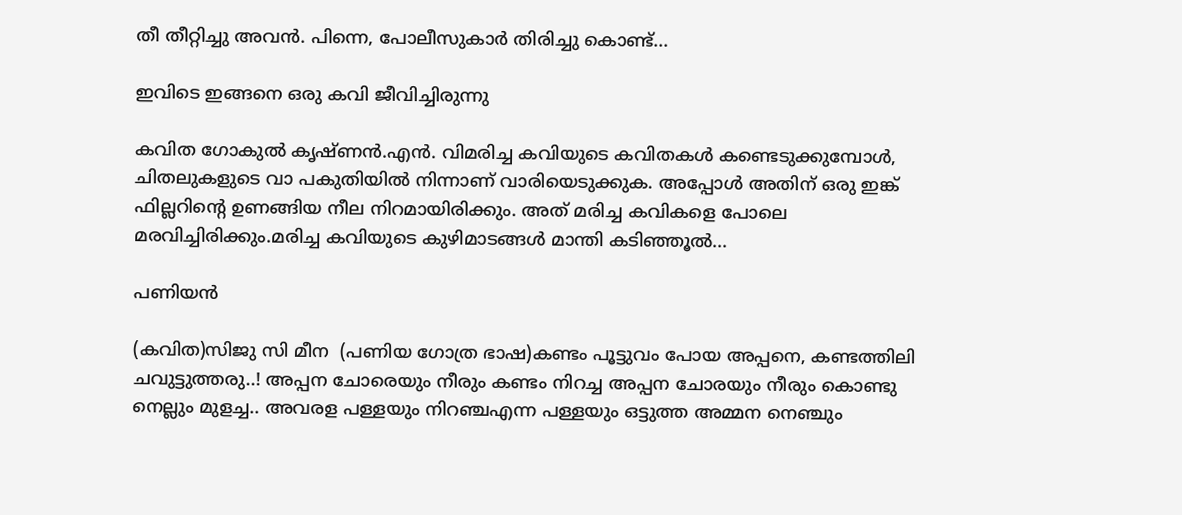തീ തീറ്റിച്ചു അവൻ. പിന്നെ, പോലീസുകാർ തിരിച്ചു കൊണ്ട്...

ഇവിടെ ഇങ്ങനെ ഒരു കവി ജീവിച്ചിരുന്നു

കവിത ഗോകുൽ കൃഷ്ണൻ.എൻ. വിമരിച്ച കവിയുടെ കവിതകൾ കണ്ടെടുക്കുമ്പോൾ, ചിതലുകളുടെ വാ പകുതിയിൽ നിന്നാണ് വാരിയെടുക്കുക. അപ്പോൾ അതിന് ഒരു ഇങ്ക് ഫില്ലറിന്റെ ഉണങ്ങിയ നീല നിറമായിരിക്കും. അത് മരിച്ച കവികളെ പോലെ മരവിച്ചിരിക്കും.മരിച്ച കവിയുടെ കുഴിമാടങ്ങൾ മാന്തി കടിഞ്ഞൂൽ...

പണിയൻ

(കവിത)സിജു സി മീന  (പണിയ ഗോത്ര ഭാഷ)കണ്ടം പൂട്ടുവം പോയ അപ്പനെ, കണ്ടത്തിലി ചവുട്ടുത്തരു..! അപ്പന ചോരെയും നീരും കണ്ടം നിറച്ച അപ്പന ചോരയും നീരും കൊണ്ടു നെല്ലും മുളച്ച.. അവരള പള്ളയും നിറഞ്ചഎന്ന പള്ളയും ഒട്ടുത്ത അമ്മന നെഞ്ചും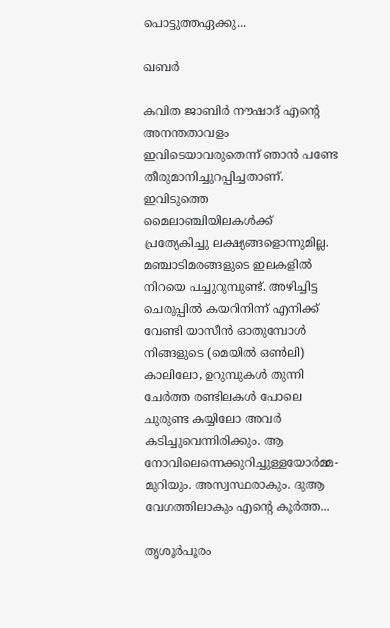പൊട്ടുത്തഏക്കു...

ഖബർ

കവിത ജാബിർ നൗഷാദ് എന്റെ അനന്തതാവളം ഇവിടെയാവരുതെന്ന് ഞാൻ പണ്ടേ തീരുമാനിച്ചുറപ്പിച്ചതാണ്. ഇവിടുത്തെ മൈലാഞ്ചിയിലകൾക്ക് പ്രത്യേകിച്ചു ലക്ഷ്യങ്ങളൊന്നുമില്ല. മഞ്ചാടിമരങ്ങളുടെ ഇലകളിൽ നിറയെ പച്ചുറുമ്പുണ്ട്. അഴിച്ചിട്ട ചെരുപ്പിൽ കയറിനിന്ന് എനിക്ക് വേണ്ടി യാസീൻ ഓതുമ്പോൾ നിങ്ങളുടെ (മെയിൽ ഒൺലി) കാലിലോ, ഉറുമ്പുകൾ തുന്നി ചേർത്ത രണ്ടിലകൾ പോലെ ചുരുണ്ട കയ്യിലോ അവർ കടിച്ചുവെന്നിരിക്കും. ആ നോവിലെന്നെക്കുറിച്ചുള്ളയോർമ്മ- മുറിയും. അസ്വസ്ഥരാകും. ദുആ വേഗത്തിലാകും എന്റെ കൂർത്ത...

തൃശൂർപൂരം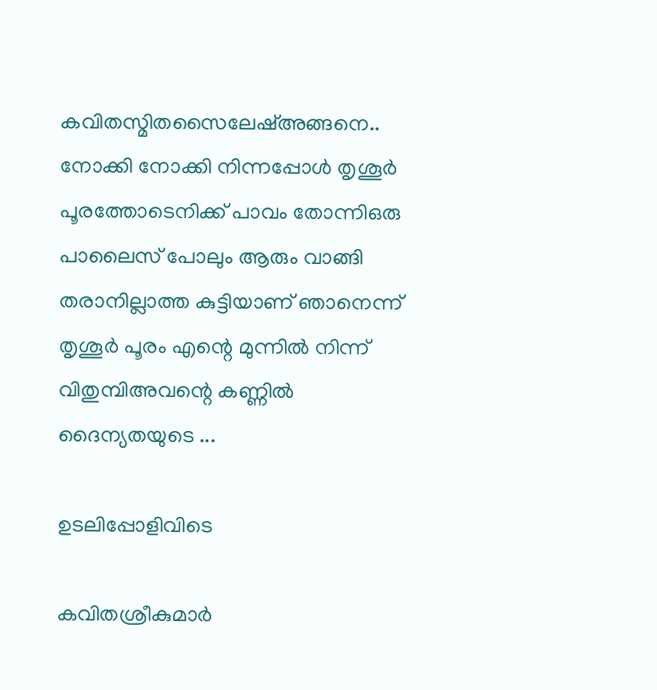കവിതസ്മിതസൈലേഷ്അങ്ങനെ.. നോക്കി നോക്കി നിന്നപ്പോൾ തൃശൂർ പൂരത്തോടെനിക്ക് പാവം തോന്നിഒരു പാലൈസ് പോലും ആരും വാങ്ങി തരാനില്ലാത്ത കുട്ടിയാണ് ഞാനെന്ന് തൃശൂർ പൂരം എന്റെ മുന്നിൽ നിന്ന് വിതുമ്പിഅവന്റെ കണ്ണിൽ ദൈന്യതയുടെ ...

ഉടലിപ്പോളിവിടെ

കവിതശ്രീകുമാർ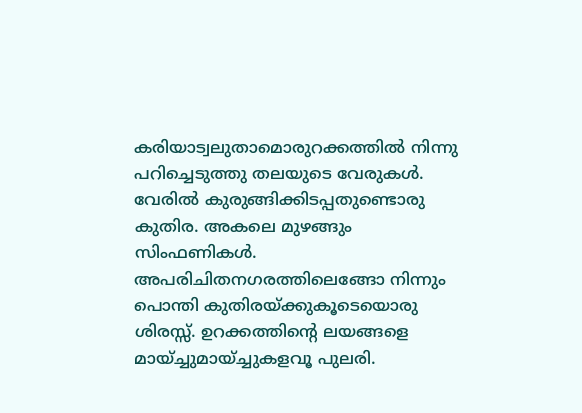കരിയാട്വലുതാമൊരുറക്കത്തിൽ നിന്നു പറിച്ചെടുത്തു തലയുടെ വേരുകൾ. വേരിൽ കുരുങ്ങിക്കിടപ്പതുണ്ടൊരു കുതിര. അകലെ മുഴങ്ങും സിംഫണികൾ. അപരിചിതനഗരത്തിലെങ്ങോ നിന്നും പൊന്തി കുതിരയ്ക്കുകൂടെയൊരു ശിരസ്സ്. ഉറക്കത്തിന്റെ ലയങ്ങളെ മായ്ച്ചുമായ്ച്ചുകളവൂ പുലരി.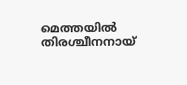മെത്തയിൽ തിരശ്ചീനനായ്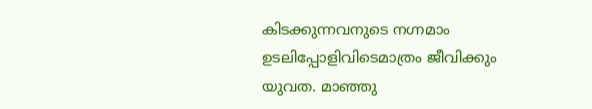കിടക്കുന്നവനുടെ നഗ്നമാം ഉടലിപ്പോളിവിടെമാത്രം ജീവിക്കും യുവത. മാഞ്ഞു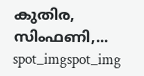കുതിര, സിംഫണി,...
spot_imgspot_img